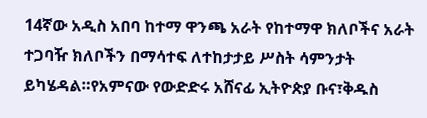14ኛው አዲስ አበባ ከተማ ዋንጫ አራት የከተማዋ ክለቦችና አራት ተጋባዥ ክለቦችን በማሳተፍ ለተከታታይ ሥስት ሳምንታት ይካሄዳል።የአምናው የውድድሩ አሸናፊ ኢትዮጵያ ቡና፣ቅዱስ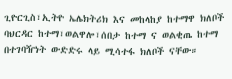ጊዮርጊስ፣ኢትዮ ኤሌክትሪክ እና መከላከያ ከተማዋ ክለቦች ባህርዳር ከተማ፣ወልዋሎ፣ሰበታ ከተማ ና ወልቂጤ ከተማ በተገባዥነት ውድድሩ ላይ ሚሳተፋ ክለቦች ናቸው።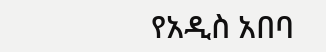የአዲስ አበባ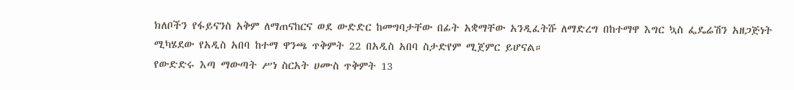ክለቦችን የፋይናንስ አቅም ለማጠናከርና ወደ ውድድር ከመግባታቸው በፊት አቋማቸው አንዲፈትሹ ለማድረግ በከተማዋ እግር ኳስ ፌዴሬሽን አዘጋጅነት ሚካሄደው የአዲስ አበባ ከተማ ዋንጫ ጥቅምት 22 በአዲስ አበባ ስታድየም ሚጀምር ይሆናል።
የውድድሩ እጣ ማውጣት ሥነ ስርአት ሀሙስ ጥቅምት 13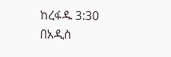ከረፋዱ 3:30 በአዲስ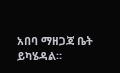አበባ ማዘጋጃ ቤት ይካሄዳል።